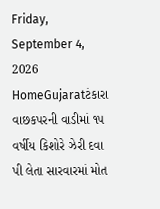Friday, September 4, 2026
HomeGujaratટંકારા વાછકપરની વાડીમાં ૧૫ વર્ષીય કિશોરે ઝેરી દવા પી લેતા સારવારમાં મોત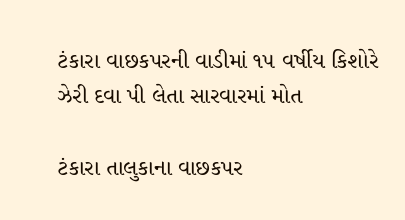ટંકારા વાછકપરની વાડીમાં ૧૫ વર્ષીય કિશોરે ઝેરી દવા પી લેતા સારવારમાં મોત

ટંકારા તાલુકાના વાછકપર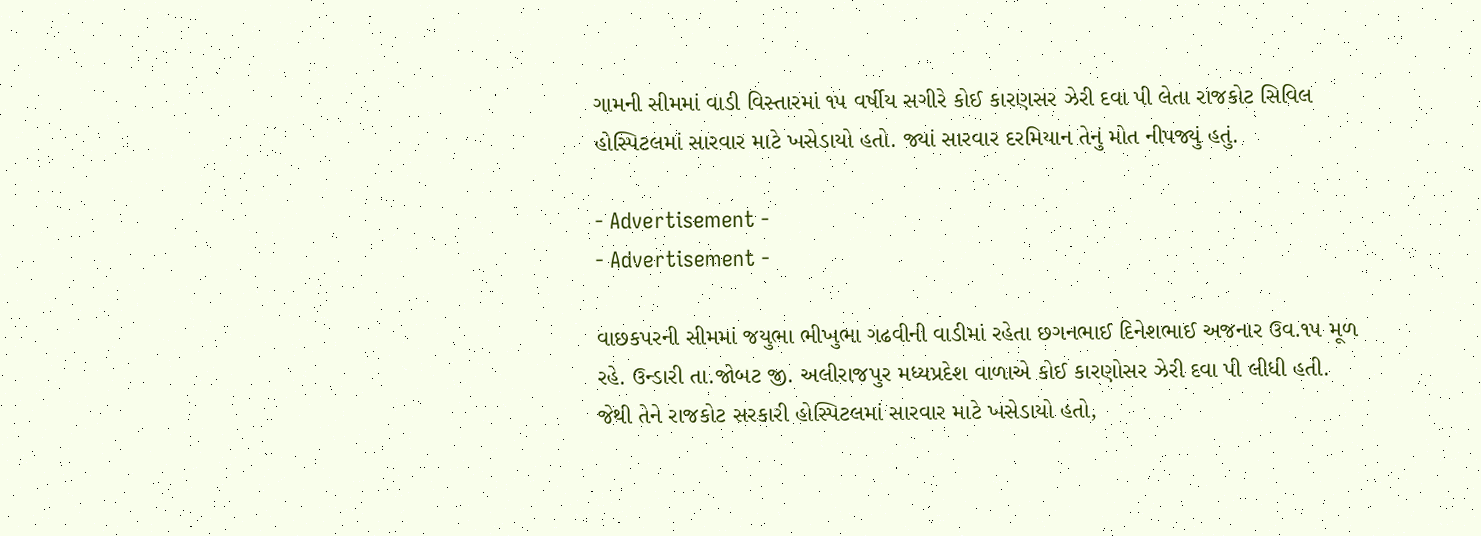ગામની સીમમાં વાડી વિસ્તારમાં ૧૫ વર્ષીય સગીરે કોઈ કારણસર ઝેરી દવા પી લેતા રાજકોટ સિવિલ હોસ્પિટલમાં સારવાર માટે ખસેડાયો હતો. જ્યાં સારવાર દરમિયાન તેનું મોત નીપજ્યું હતું.

- Advertisement -
- Advertisement -

વાછકપરની સીમમાં જયુભા ભીખુભા ગઢવીની વાડીમાં રહેતા છગનભાઈ દિનેશભાઈ અજનાર ઉવ.૧૫ મૂળ રહે. ઉન્ડારી તા.જોબટ જી. અલીરાજપુર મધ્યપ્રદેશ વાળાએ કોઈ કારણોસર ઝેરી દવા પી લીધી હતી. જેથી તેને રાજકોટ સરકારી હોસ્પિટલમાં સારવાર માટે ખસેડાયો હતો,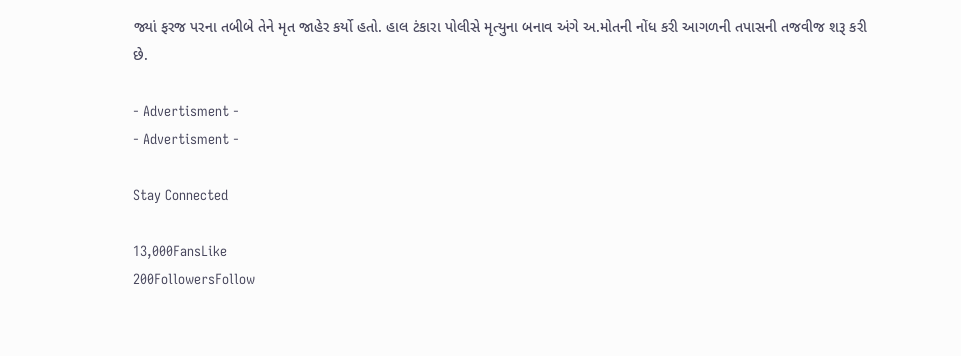જ્યાં ફરજ પરના તબીબે તેને મૃત જાહેર કર્યો હતો. હાલ ટંકારા પોલીસે મૃત્યુના બનાવ અંગે અ.મોતની નોંધ કરી આગળની તપાસની તજવીજ શરૂ કરી છે.

- Advertisment -
- Advertisment -

Stay Connected

13,000FansLike
200FollowersFollow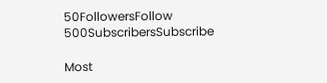50FollowersFollow
500SubscribersSubscribe

Most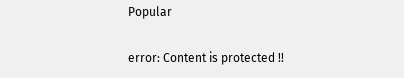Popular

error: Content is protected !!